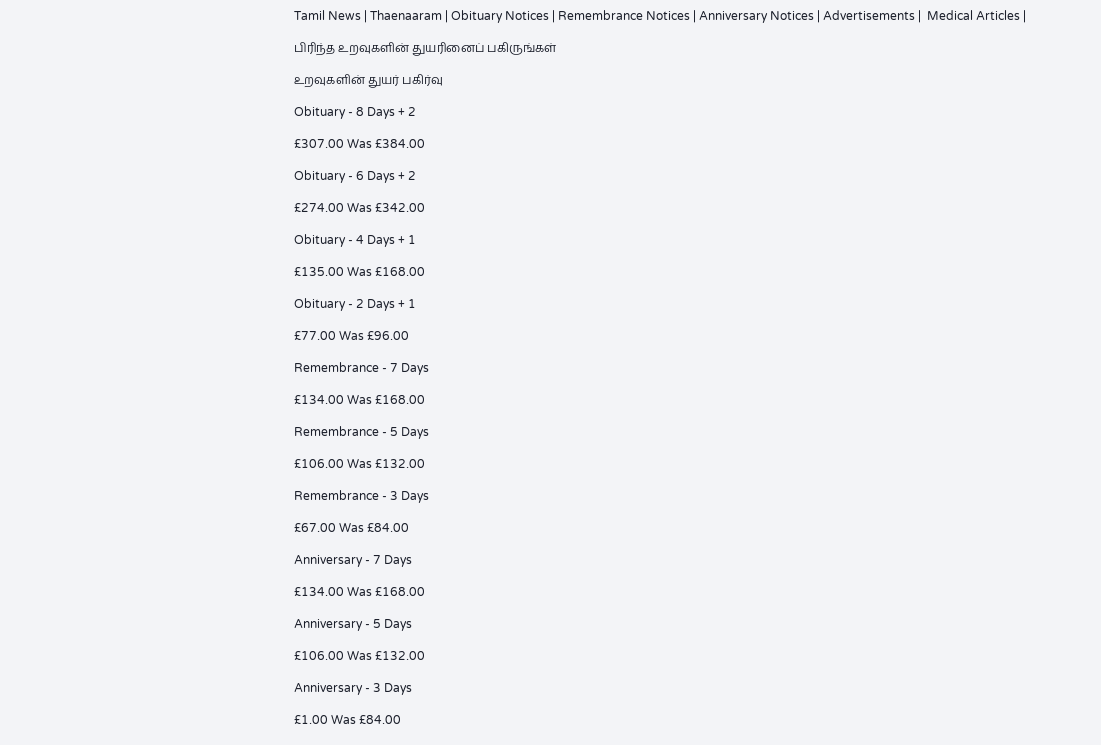Tamil News | Thaenaaram | Obituary Notices | Remembrance Notices | Anniversary Notices | Advertisements |  Medical Articles |

பிரிந்த உறவுகளின் துயரினைப் பகிருங்கள்

உறவுகளின் துயர் பகிர்வு

Obituary - 8 Days + 2

£307.00 Was £384.00

Obituary - 6 Days + 2

£274.00 Was £342.00

Obituary - 4 Days + 1

£135.00 Was £168.00

Obituary - 2 Days + 1

£77.00 Was £96.00

Remembrance - 7 Days

£134.00 Was £168.00

Remembrance - 5 Days

£106.00 Was £132.00

Remembrance - 3 Days

£67.00 Was £84.00

Anniversary - 7 Days

£134.00 Was £168.00

Anniversary - 5 Days

£106.00 Was £132.00

Anniversary - 3 Days

£1.00 Was £84.00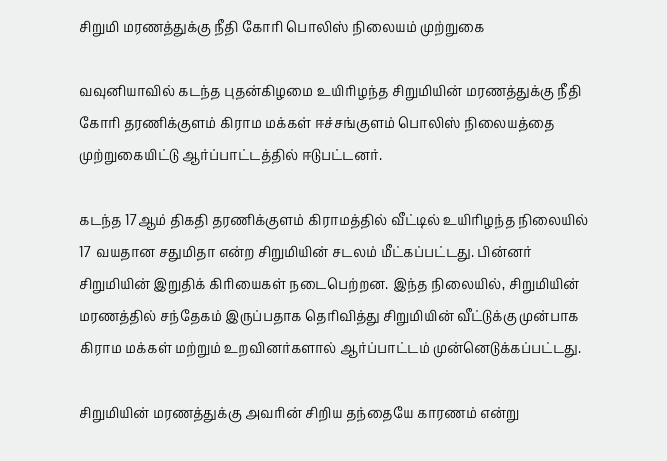சிறுமி மரணத்துக்கு நீதி கோரி பொலிஸ் நிலையம் முற்றுகை

வவுனியாவில் கடந்த புதன்கிழமை உயிரிழந்த சிறுமியின் மரணத்துக்கு நீதி கோரி தரணிக்குளம் கிராம மக்கள் ஈச்சங்குளம் பொலிஸ் நிலையத்தை முற்றுகையிட்டு ஆர்ப்பாட்டத்தில் ஈடுபட்டனர்.

கடந்த 17ஆம் திகதி தரணிக்குளம் கிராமத்தில் வீட்டில் உயிரிழந்த நிலையில் 17 வயதான சதுமிதா என்ற சிறுமியின் சடலம் மீட்கப்பட்டது. பின்னர் சிறுமியின் இறுதிக் கிரியைகள் நடைபெற்றன. இந்த நிலையில், சிறுமியின் மரணத்தில் சந்தேகம் இருப்பதாக தெரிவித்து சிறுமியின் வீட்டுக்கு முன்பாக கிராம மக்கள் மற்றும் உறவினர்களால் ஆர்ப்பாட்டம் முன்னெடுக்கப்பட்டது.

சிறுமியின் மரணத்துக்கு அவரின் சிறிய தந்தையே காரணம் என்று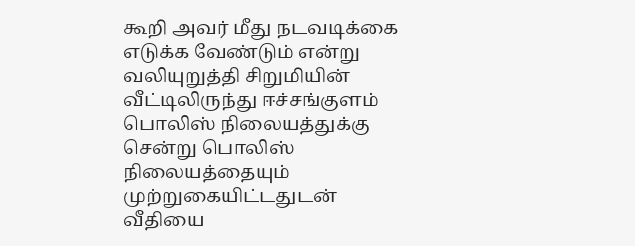கூறி அவர் மீது நடவடிக்கை எடுக்க வேண்டும் என்று வலியுறுத்தி சிறுமியின் வீட்டிலிருந்து ஈச்சங்குளம் பொலிஸ் நிலையத்துக்கு சென்று பொலிஸ் நிலையத்தையும் முற்றுகையிட்டதுடன் வீதியை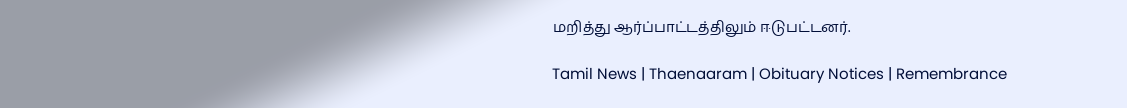மறித்து ஆர்ப்பாட்டத்திலும் ஈடுபட்டனர்.

Tamil News | Thaenaaram | Obituary Notices | Remembrance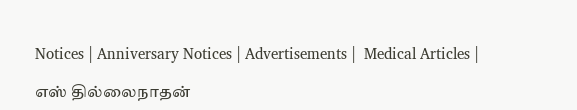Notices | Anniversary Notices | Advertisements |  Medical Articles |

எஸ் தில்லைநாதன்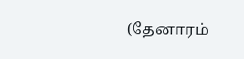(தேனாரம்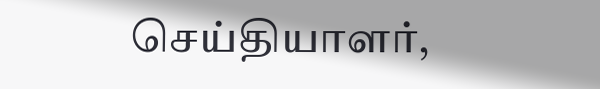செய்தியாளர்,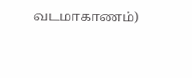வடமாகாணம்)